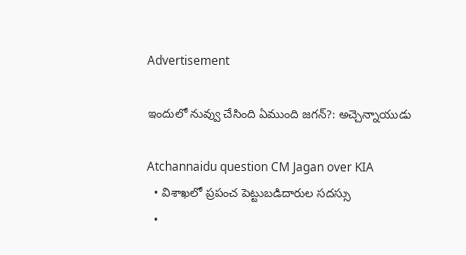Advertisement

ఇందులో నువ్వు చేసింది ఏముంది జగన్?: అచ్చెన్నాయుడు

Atchannaidu question CM Jagan over KIA
  • విశాఖలో ప్రపంచ పెట్టుబడిదారుల సదస్సు
  •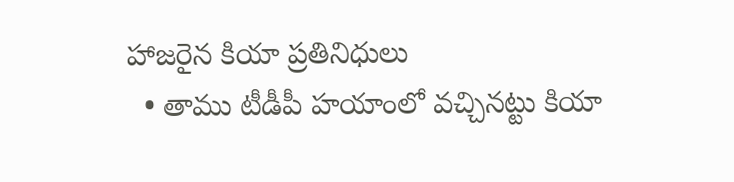హాజరైన కియా ప్రతినిధులు
  • తాము టీడీపీ హయాంలో వచ్చినట్టు కియా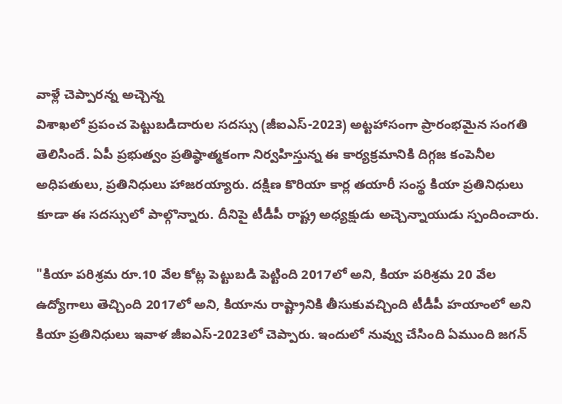వాళ్లే చెప్పారన్న అచ్చెన్న
విశాఖలో ప్రపంచ పెట్టుబడిదారుల సదస్సు (జీఐఎస్-2023) అట్టహాసంగా ప్రారంభమైన సంగతి తెలిసిందే. ఏపీ ప్రభుత్వం ప్రతిష్ఠాత్మకంగా నిర్వహిస్తున్న ఈ కార్యక్రమానికి దిగ్గజ కంపెనీల అధిపతులు, ప్రతినిధులు హాజరయ్యారు. దక్షిణ కొరియా కార్ల తయారీ సంస్థ కియా ప్రతినిధులు కూడా ఈ సదస్సులో పాల్గొన్నారు. దీనిపై టీడీపీ రాష్ట్ర అధ్యక్షుడు అచ్చెన్నాయుడు స్పందించారు.

"కియా పరిశ్రమ రూ.10 వేల కోట్ల పెట్టుబడి పెట్టింది 2017లో అని, కియా పరిశ్రమ 20 వేల ఉద్యోగాలు తెచ్చింది 2017లో అని, కియాను రాష్ట్రానికి తీసుకువచ్చింది టీడీపీ హయాంలో అని కియా ప్రతినిధులు ఇవాళ జీఐఎస్-2023లో చెప్పారు. ఇందులో నువ్వు చేసింది ఏముంది జగన్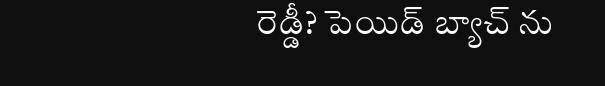రెడ్డీ? పెయిడ్ బ్యాచ్ ను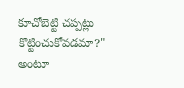కూచోబెట్టి చప్పట్లు కొట్టించుకోవడమా?" అంటూ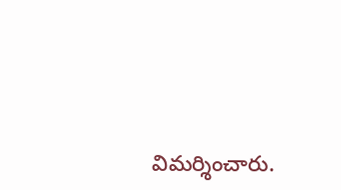విమర్శించారు.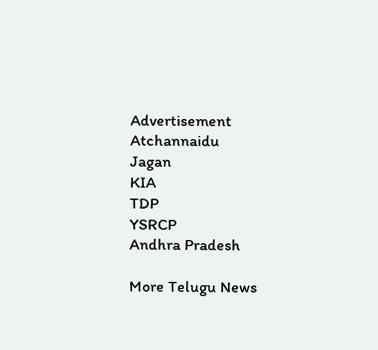Advertisement
Atchannaidu
Jagan
KIA
TDP
YSRCP
Andhra Pradesh

More Telugu News